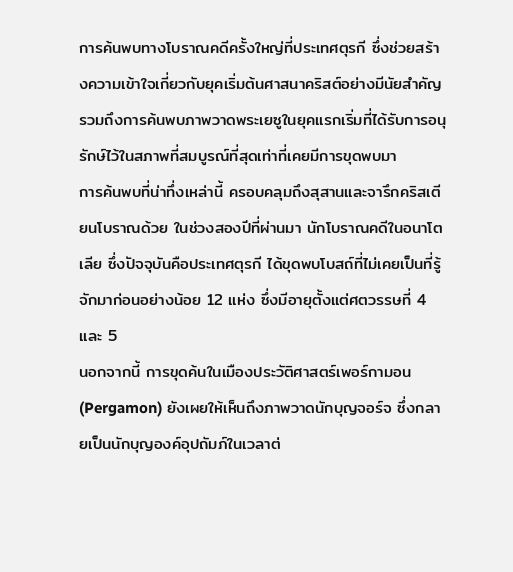การค้นพบทางโบราณคดีครั้งใหญ่ที่ประเทศตุรกี ซึ่งช่วยสร้างความเข้าใจเกี่ยวกับยุคเริ่มต้นศาสนาคริสต์อย่างมีนัยสำคัญ รวมถึงการค้นพบภาพวาดพระเยซูในยุคแรกเริ่มที่ได้รับการอนุรักษ์ไว้ในสภาพที่สมบูรณ์ที่สุดเท่าที่เคยมีการขุดพบมา
การค้นพบที่น่าทึ่งเหล่านี้ ครอบคลุมถึงสุสานและจารึกคริสเตียนโบราณด้วย ในช่วงสองปีที่ผ่านมา นักโบราณคดีในอนาโตเลีย ซึ่งปัจจุบันคือประเทศตุรกี ได้ขุดพบโบสถ์ที่ไม่เคยเป็นที่รู้จักมาก่อนอย่างน้อย 12 แห่ง ซึ่งมีอายุตั้งแต่ศตวรรษที่ 4 และ 5
นอกจากนี้ การขุดค้นในเมืองประวัติศาสตร์เพอร์กามอน (Pergamon) ยังเผยให้เห็นถึงภาพวาดนักบุญจอร์จ ซึ่งกลายเป็นนักบุญองค์อุปถัมภ์ในเวลาต่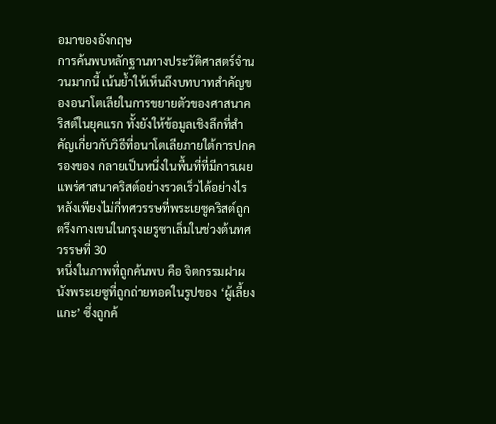อมาของอังกฤษ
การค้นพบหลักฐานทางประวัติศาสตร์จำนวนมากนี้ เน้นย้ำให้เห็นถึงบทบาทสำคัญของอนาโตเลียในการขยายตัวของศาสนาคริสต์ในยุคแรก ทั้งยังให้ข้อมูลเชิงลึกที่สำคัญเกี่ยวกับวิธีที่อนาโตเลียภายใต้การปกครองของ กลายเป็นหนึ่งในพื้นที่ที่มีการเผยแพร่ศาสนาคริสต์อย่างรวดเร็วได้อย่างไร หลังเพียงไม่กี่ทศวรรษที่พระเยซูคริสต์ถูกตรึงกางเขนในกรุงเยรูซาเล็มในช่วงต้นทศวรรษที่ 30
หนึ่งในภาพที่ถูกค้นพบ คือ จิตกรรมฝาผนังพระเยซูที่ถูกถ่ายทอดในรูปของ ‘ผู้เลี้ยงแกะ’ ซึ่งถูกค้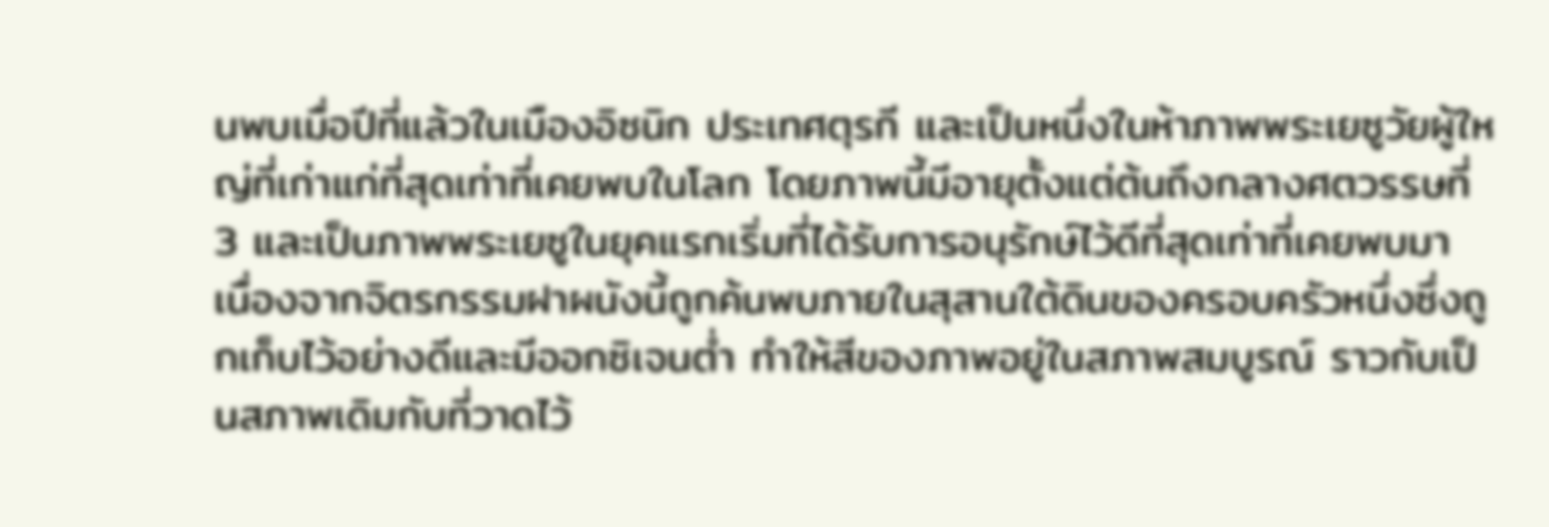นพบเมื่อปีที่แล้วในเมืองอิซนิก ประเทศตุรกี และเป็นหนึ่งในห้าภาพพระเยซูวัยผู้ใหญ่ที่เก่าแก่ที่สุดเท่าที่เคยพบในโลก โดยภาพนี้มีอายุตั้งแต่ต้นถึงกลางศตวรรษที่ 3 และเป็นภาพพระเยซูในยุคแรกเริ่มที่ได้รับการอนุรักษ์ไว้ดีที่สุดเท่าที่เคยพบมา
เนื่องจากจิตรกรรมฝาผนังนี้ถูกค้นพบภายในสุสานใต้ดินของครอบครัวหนึ่งซึ่งถูกเก็บไว้อย่างดีและมีออกซิเจนต่ำ ทำให้สีของภาพอยู่ในสภาพสมบูรณ์ ราวกับเป็นสภาพเดิมกับที่วาดไว้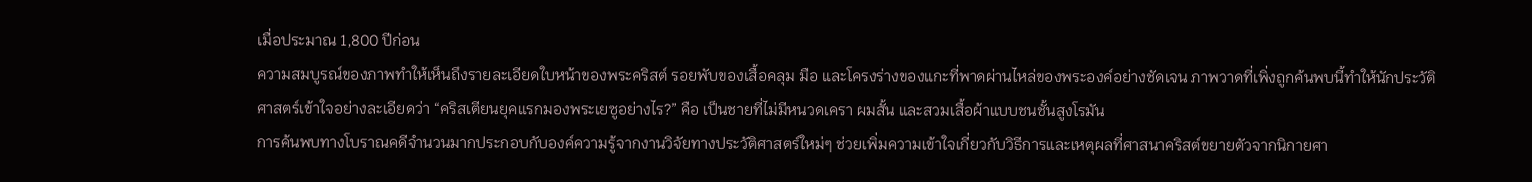เมื่อประมาณ 1,800 ปีก่อน
ความสมบูรณ์ของภาพทำให้เห็นถึงรายละเอียดใบหน้าของพระคริสต์ รอยพับของเสื้อคลุม มือ และโครงร่างของแกะที่พาดผ่านไหล่ของพระองค์อย่างชัดเจน ภาพวาดที่เพิ่งถูกค้นพบนี้ทำให้นักประวัติศาสตร์เข้าใจอย่างละเอียดว่า “คริสเตียนยุคแรกมองพระเยซูอย่างไร?” คือ เป็นชายที่ไม่มีหนวดเครา ผมสั้น และสวมเสื้อผ้าแบบชนชั้นสูงโรมัน
การค้นพบทางโบราณคดีจำนวนมากประกอบกับองค์ความรู้จากงานวิจัยทางประวัติศาสตร์ใหม่ๆ ช่วยเพิ่มความเข้าใจเกี่ยวกับวิธีการและเหตุผลที่ศาสนาคริสต์ขยายตัวจากนิกายศา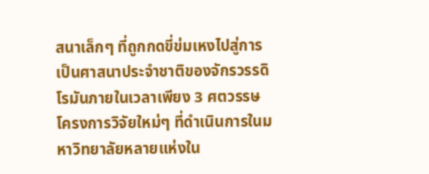สนาเล็กๆ ที่ถูกกดขี่ข่มเหงไปสู่การเป็นศาสนาประจำชาติของจักรวรรดิโรมันภายในเวลาเพียง 3 ศตวรรษ
โครงการวิจัยใหม่ๆ ที่ดำเนินการในมหาวิทยาลัยหลายแห่งใน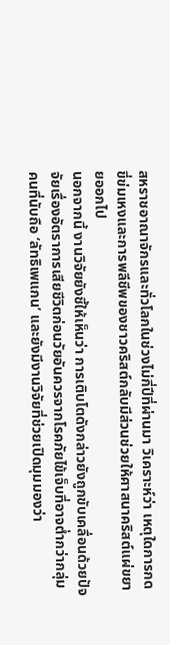สหราชอาณาจักรและทั่วโลกในช่วงไม่กี่ปีที่ผ่านมา วิเคราะห์ว่า เหตุใดการกดขี่ข่มเหงและการพลีชีพของชาวคริสต์กลับมีส่วนช่วยให้ศาสนาคริสต์แผ่ขยายออกไป
นอกจากนี้ งานวิจัยยังชี้ให้เห็นว่า การเติบโตดังกล่าวยังถูกขับเคลื่อนด้วยปัจจัยเรื่องอัตราการเสียชีวิตก่อนวัยอันควรจากโรคภัยไข้เจ็บที่อาจต่ำกว่ากลุ่มคนที่นับถือ ‘ลัทธิเพแกน’ และยังมีงานวิจัยที่ช่วยเปิดมุมมองว่า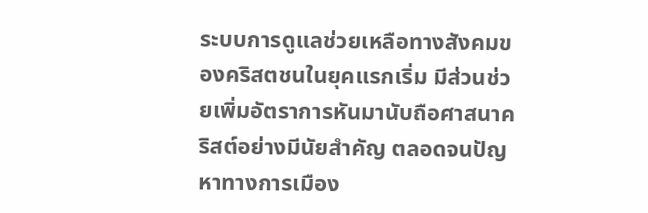ระบบการดูแลช่วยเหลือทางสังคมของคริสตชนในยุคแรกเริ่ม มีส่วนช่วยเพิ่มอัตราการหันมานับถือศาสนาคริสต์อย่างมีนัยสำคัญ ตลอดจนปัญหาทางการเมือง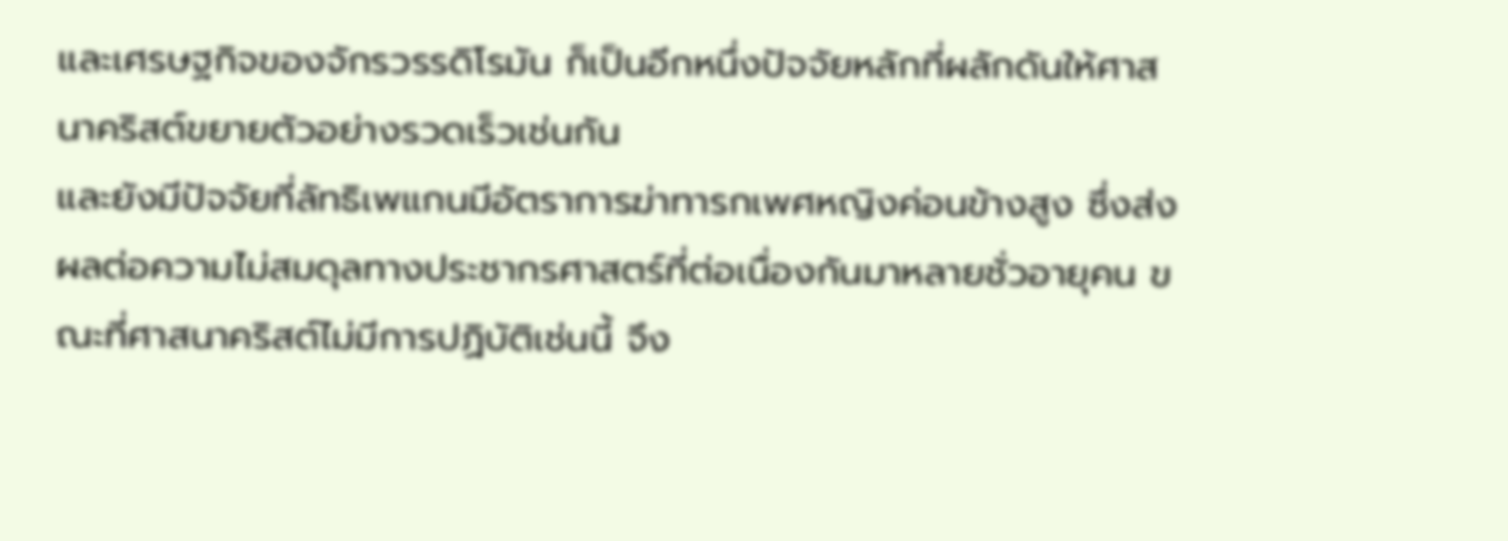และเศรษฐกิจของจักรวรรดิโรมัน ก็เป็นอีกหนึ่งปัจจัยหลักที่ผลักดันให้ศาสนาคริสต์ขยายตัวอย่างรวดเร็วเช่นกัน
และยังมีปัจจัยที่ลัทธิเพแกนมีอัตราการฆ่าทารกเพศหญิงค่อนข้างสูง ซึ่งส่งผลต่อความไม่สมดุลทางประชากรศาสตร์ที่ต่อเนื่องกันมาหลายชั่วอายุคน ขณะที่ศาสนาคริสต์ไม่มีการปฏิบัติเช่นนี้ จึง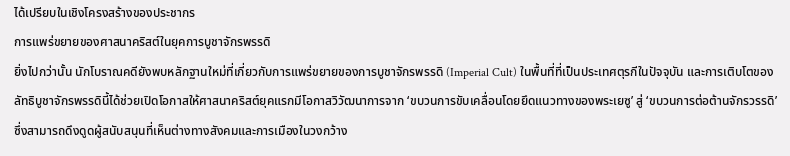ได้เปรียบในเชิงโครงสร้างของประชากร
การแพร่ขยายของศาสนาคริสต์ในยุคการบูชาจักรพรรดิ
ยิ่งไปกว่านั้น นักโบราณคดียังพบหลักฐานใหม่ที่เกี่ยวกับการแพร่ขยายของการบูชาจักรพรรดิ (Imperial Cult) ในพื้นที่ที่เป็นประเทศตุรกีในปัจจุบัน และการเติบโตของลัทธิบูชาจักรพรรดินี้ได้ช่วยเปิดโอกาสให้ศาสนาคริสต์ยุคแรกมีโอกาสวิวัฒนาการจาก ‘ขบวนการขับเคลื่อนโดยยึดแนวทางของพระเยซู’ สู่ ‘ขบวนการต่อต้านจักรวรรดิ’ ซึ่งสามารถดึงดูดผู้สนับสนุนที่เห็นต่างทางสังคมและการเมืองในวงกว้าง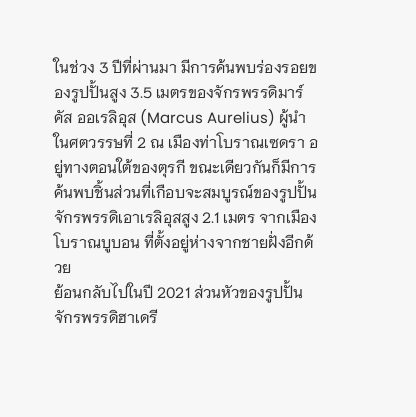ในช่วง 3 ปีที่ผ่านมา มีการค้นพบร่องรอยของรูปปั้นสูง 3.5 เมตรของจักรพรรดิมาร์คัส ออเรลิอุส (Marcus Aurelius) ผู้นำในศตวรรษที่ 2 ณ เมืองท่าโบราณเซดรา อยู่ทางตอนใต้ของตุรกี ขณะเดียวกันก็มีการค้นพบชิ้นส่วนที่เกือบจะสมบูรณ์ของรูปปั้นจักรพรรดิเอาเรลิอุสสูง 2.1 เมตร จากเมืองโบราณบูบอน ที่ตั้งอยู่ห่างจากชายฝั่งอีกด้วย
ย้อนกลับไปในปี 2021 ส่วนหัวของรูปปั้นจักรพรรดิฮาเดรี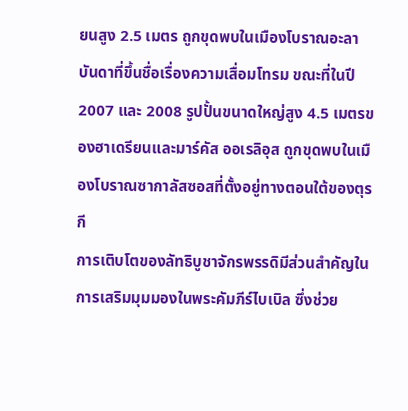ยนสูง 2.5 เมตร ถูกขุดพบในเมืองโบราณอะลาบันดาที่ขึ้นชื่อเรื่องความเสื่อมโทรม ขณะที่ในปี 2007 และ 2008 รูปปั้นขนาดใหญ่สูง 4.5 เมตรของฮาเดรียนและมาร์คัส ออเรลิอุส ถูกขุดพบในเมืองโบราณซากาลัสซอสที่ตั้งอยู่ทางตอนใต้ของตุรกี
การเติบโตของลัทธิบูชาจักรพรรดิมีส่วนสำคัญในการเสริมมุมมองในพระคัมภีร์ไบเบิล ซึ่งช่วย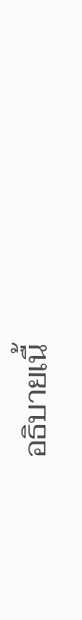อธิบายเนื้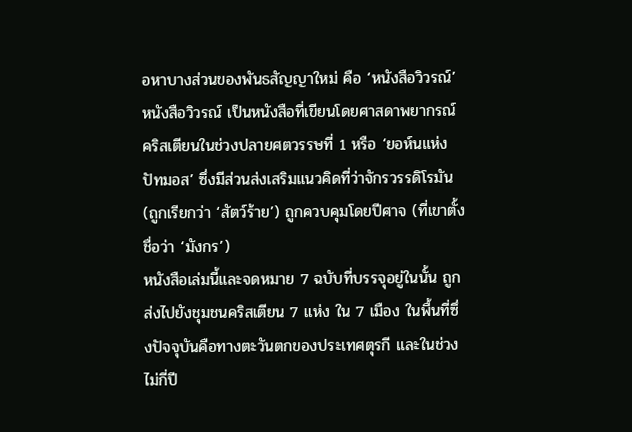อหาบางส่วนของพันธสัญญาใหม่ คือ ‘หนังสือวิวรณ์’
หนังสือวิวรณ์ เป็นหนังสือที่เขียนโดยศาสดาพยากรณ์คริสเตียนในช่วงปลายศตวรรษที่ 1 หรือ ‘ยอห์นแห่งปัทมอส’ ซึ่งมีส่วนส่งเสริมแนวคิดที่ว่าจักรวรรดิโรมัน (ถูกเรียกว่า ‘สัตว์ร้าย’) ถูกควบคุมโดยปีศาจ (ที่เขาตั้งชื่อว่า ‘มังกร’)
หนังสือเล่มนี้และจดหมาย 7 ฉบับที่บรรจุอยู่ในนั้น ถูกส่งไปยังชุมชนคริสเตียน 7 แห่ง ใน 7 เมือง ในพื้นที่ซึ่งปัจจุบันคือทางตะวันตกของประเทศตุรกี และในช่วงไม่กี่ปี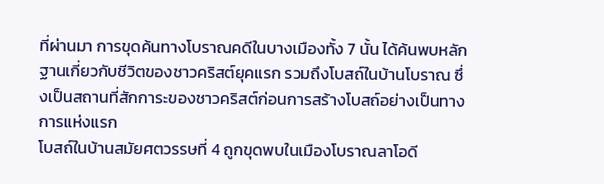ที่ผ่านมา การขุดค้นทางโบราณคดีในบางเมืองทั้ง 7 นั้น ได้ค้นพบหลักฐานเกี่ยวกับชีวิตของชาวคริสต์ยุคแรก รวมถึงโบสถ์ในบ้านโบราณ ซึ่งเป็นสถานที่สักการะของชาวคริสต์ก่อนการสร้างโบสถ์อย่างเป็นทางการแห่งแรก
โบสถ์ในบ้านสมัยศตวรรษที่ 4 ถูกขุดพบในเมืองโบราณลาโอดี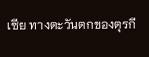เซีย ทางตะวันตกของตุรกี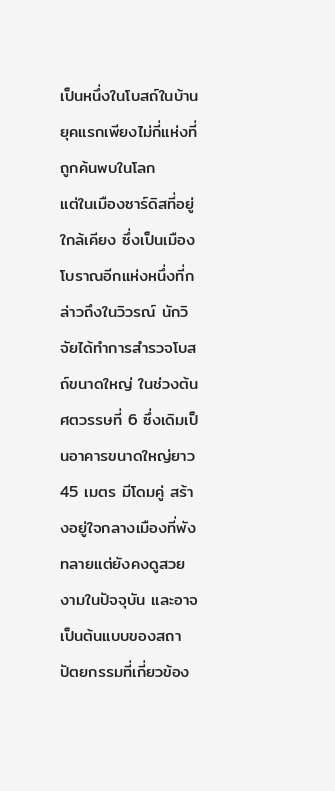เป็นหนึ่งในโบสถ์ในบ้านยุคแรกเพียงไม่กี่แห่งที่ถูกค้นพบในโลก
แต่ในเมืองซาร์ดิสที่อยู่ใกล้เคียง ซึ่งเป็นเมืองโบราณอีกแห่งหนึ่งที่กล่าวถึงในวิวรณ์ นักวิจัยได้ทำการสำรวจโบสถ์ขนาดใหญ่ ในช่วงต้นศตวรรษที่ 6 ซึ่งเดิมเป็นอาคารขนาดใหญ่ยาว 45 เมตร มีโดมคู่ สร้างอยู่ใจกลางเมืองที่พังทลายแต่ยังคงดูสวยงามในปัจจุบัน และอาจเป็นต้นแบบของสถาปัตยกรรมที่เกี่ยวข้อง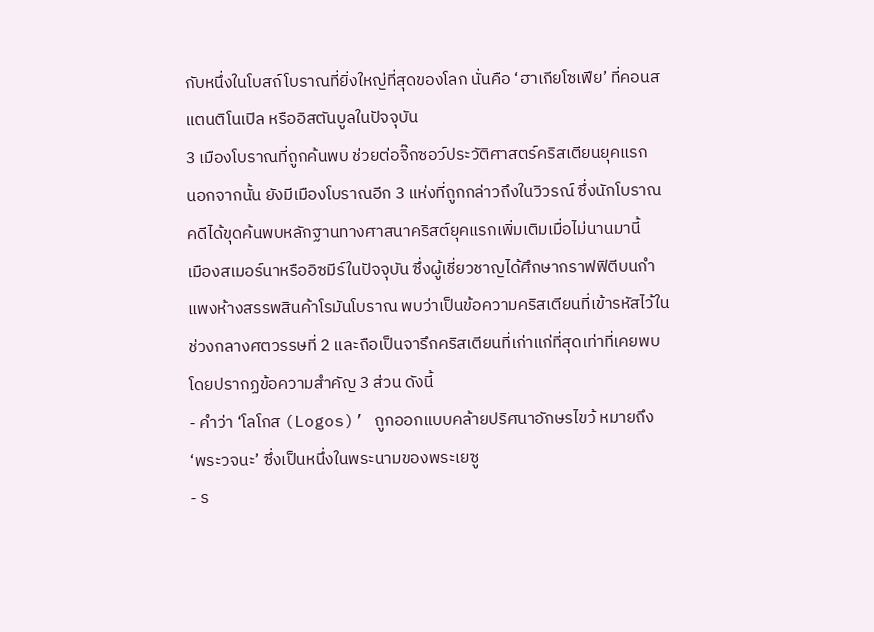กับหนึ่งในโบสถ์โบราณที่ยิ่งใหญ่ที่สุดของโลก นั่นคือ ‘ฮาเกียโซเฟีย’ ที่คอนสแตนติโนเปิล หรืออิสตันบูลในปัจจุบัน
3 เมืองโบราณที่ถูกค้นพบ ช่วยต่อจิ๊กซอว์ประวัติศาสตร์คริสเตียนยุคแรก
นอกจากนั้น ยังมีเมืองโบราณอีก 3 แห่งที่ถูกกล่าวถึงในวิวรณ์ ซึ่งนักโบราณคดีได้ขุดค้นพบหลักฐานทางศาสนาคริสต์ยุคแรกเพิ่มเติมเมื่อไม่นานมานี้
เมืองสเมอร์นาหรืออิซมีร์ในปัจจุบัน ซึ่งผู้เชี่ยวชาญได้ศึกษากราฟฟิตีบนกำแพงห้างสรรพสินค้าโรมันโบราณ พบว่าเป็นข้อความคริสเตียนที่เข้ารหัสไว้ในช่วงกลางศตวรรษที่ 2 และถือเป็นจารึกคริสเตียนที่เก่าแก่ที่สุดเท่าที่เคยพบ โดยปรากฏข้อความสำคัญ 3 ส่วน ดังนี้
- คำว่า ‘โลโกส (Logos)’ ถูกออกแบบคล้ายปริศนาอักษรไขว้ หมายถึง ‘พระวจนะ’ ซึ่งเป็นหนึ่งในพระนามของพระเยซู
- ร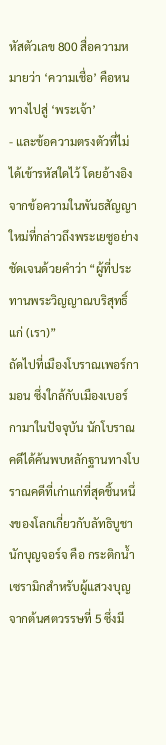หัสตัวเลข 800 สื่อความหมายว่า ‘ความเชื่อ’ คือหนทางไปสู่ ‘พระเจ้า’
- และข้อความตรงตัวที่ไม่ได้เข้ารหัสใดไว้ โดยอ้างอิงจากข้อความในพันธสัญญาใหม่ที่กล่าวถึงพระเยซูอย่างชัดเจนด้วยคำว่า “ผู้ที่ประทานพระวิญญาณบริสุทธิ์แก่ (เรา)”
ถัดไปที่เมืองโบราณเพอร์กามอน ซึ่งใกล้กับเมืองเบอร์กามาในปัจจุบัน นักโบราณคดีได้ค้นพบหลักฐานทางโบราณคดีที่เก่าแก่ที่สุดชิ้นหนึ่งของโลกเกี่ยวกับลัทธิบูชานักบุญจอร์จ คือ กระติกน้ำเซรามิกสำหรับผู้แสวงบุญจากต้นศตวรรษที่ 5 ซึ่งมี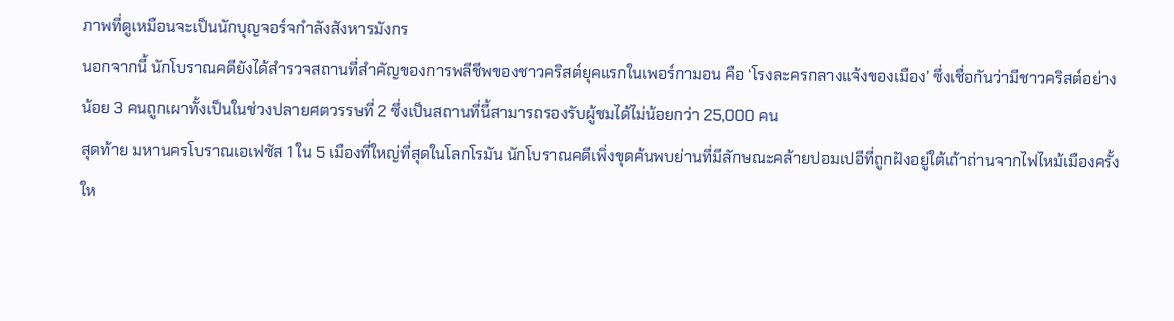ภาพที่ดูเหมือนจะเป็นนักบุญจอร์จกำลังสังหารมังกร
นอกจากนี้ นักโบราณคดียังได้สำรวจสถานที่สำคัญของการพลีชีพของชาวคริสต์ยุคแรกในเพอร์กามอน คือ ‘โรงละครกลางแจ้งของเมือง’ ซึ่งเชื่อกันว่ามีชาวคริสต์อย่างน้อย 3 คนถูกเผาทั้งเป็นในช่วงปลายศตวรรษที่ 2 ซึ่งเป็นสถานที่นี้สามารถรองรับผู้ชมได้ไม่น้อยกว่า 25,000 คน
สุดท้าย มหานครโบราณเอเฟซัส 1 ใน 5 เมืองที่ใหญ่ที่สุดในโลกโรมัน นักโบราณคดีเพิ่งขุดค้นพบย่านที่มีลักษณะคล้ายปอมเปอีที่ถูกฝังอยู่ใต้เถ้าถ่านจากไฟไหม้เมืองครั้งให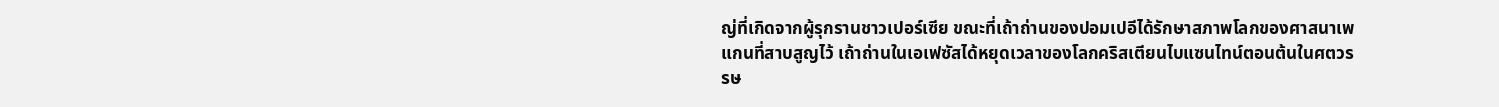ญ่ที่เกิดจากผู้รุกรานชาวเปอร์เซีย ขณะที่เถ้าถ่านของปอมเปอีได้รักษาสภาพโลกของศาสนาเพแกนที่สาบสูญไว้ เถ้าถ่านในเอเฟซัสได้หยุดเวลาของโลกคริสเตียนไบแซนไทน์ตอนต้นในศตวรรษ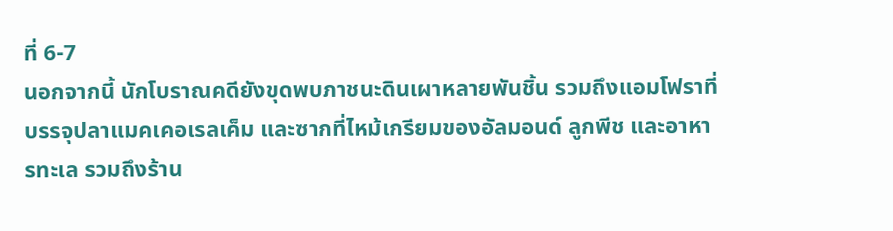ที่ 6-7
นอกจากนี้ นักโบราณคดียังขุดพบภาชนะดินเผาหลายพันชิ้น รวมถึงแอมโฟราที่บรรจุปลาแมคเคอเรลเค็ม และซากที่ไหม้เกรียมของอัลมอนด์ ลูกพีช และอาหารทะเล รวมถึงร้าน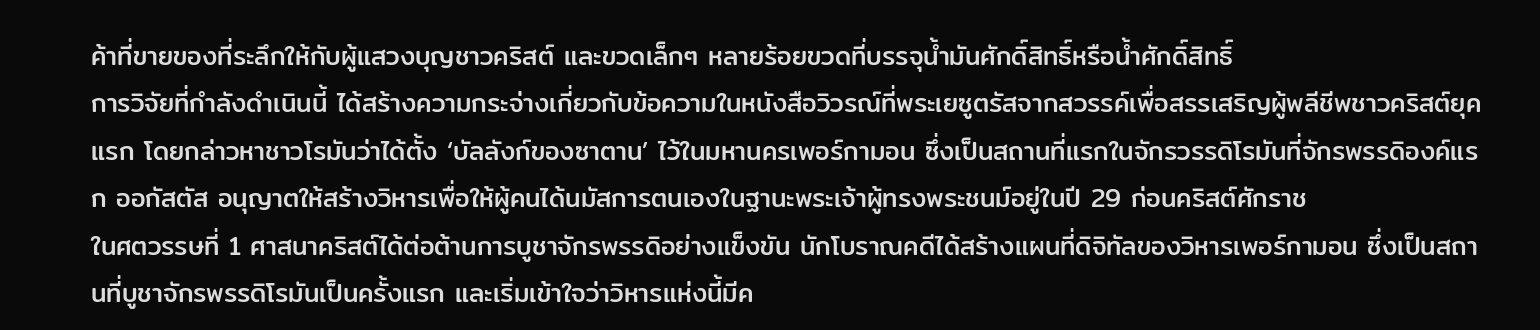ค้าที่ขายของที่ระลึกให้กับผู้แสวงบุญชาวคริสต์ และขวดเล็กๆ หลายร้อยขวดที่บรรจุน้ำมันศักดิ์สิทธิ์หรือน้ำศักดิ์สิทธิ์
การวิจัยที่กำลังดำเนินนี้ ได้สร้างความกระจ่างเกี่ยวกับข้อความในหนังสือวิวรณ์ที่พระเยซูตรัสจากสวรรค์เพื่อสรรเสริญผู้พลีชีพชาวคริสต์ยุคแรก โดยกล่าวหาชาวโรมันว่าได้ตั้ง ‘บัลลังก์ของซาตาน’ ไว้ในมหานครเพอร์กามอน ซึ่งเป็นสถานที่แรกในจักรวรรดิโรมันที่จักรพรรดิองค์แรก ออกัสตัส อนุญาตให้สร้างวิหารเพื่อให้ผู้คนได้นมัสการตนเองในฐานะพระเจ้าผู้ทรงพระชนม์อยู่ในปี 29 ก่อนคริสต์ศักราช
ในศตวรรษที่ 1 ศาสนาคริสต์ได้ต่อต้านการบูชาจักรพรรดิอย่างแข็งขัน นักโบราณคดีได้สร้างแผนที่ดิจิทัลของวิหารเพอร์กามอน ซึ่งเป็นสถานที่บูชาจักรพรรดิโรมันเป็นครั้งแรก และเริ่มเข้าใจว่าวิหารแห่งนี้มีค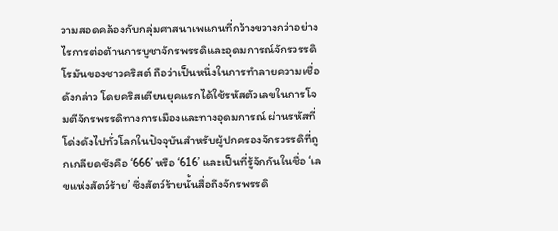วามสอดคล้องกับกลุ่มศาสนาเพแกนที่กว้างขวางกว่าอย่างไรการต่อต้านการบูชาจักรพรรดิและอุดมการณ์จักรวรรดิโรมันของชาวคริสต์ ถือว่าเป็นหนึ่งในการทำลายความเชื่อดังกล่าว โดยคริสเตียนยุคแรกได้ใช้รหัสตัวเลขในการโจมตีจักรพรรดิทางการเมืองและทางอุดมการณ์ ผ่านรหัสที่โด่งดังไปทั่วโลกในปัจจุบันสำหรับผู้ปกครองจักรวรรดิที่ถูกเกลียดชังคือ ‘666’ หรือ ‘616’ และเป็นที่รู้จักกันในชื่อ ‘เลขแห่งสัตว์ร้าย’ ซึ่งสัตว์ร้ายนั้นสื่อถึงจักรพรรดิ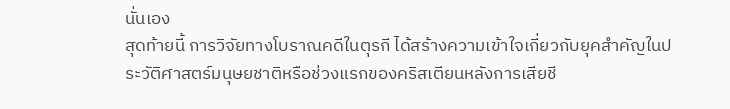นั่นเอง
สุดท้ายนี้ การวิจัยทางโบราณคดีในตุรกี ได้สร้างความเข้าใจเกี่ยวกับยุคสำคัญในประวัติศาสตร์มนุษยชาติหรือช่วงแรกของคริสเตียนหลังการเสียชี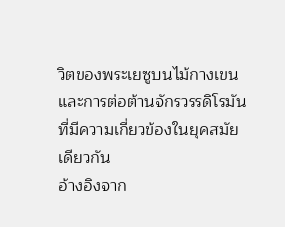วิตของพระเยซูบนไม้กางเขน และการต่อต้านจักรวรรดิโรมันที่มีความเกี่ยวข้องในยุคสมัยเดียวกัน
อ้างอิงจาก